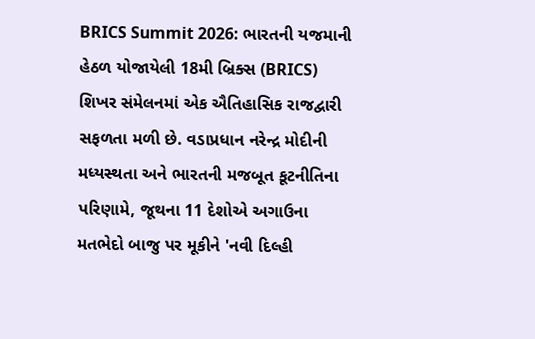BRICS Summit 2026: ભારતની યજમાની હેઠળ યોજાયેલી 18મી બ્રિક્સ (BRICS) શિખર સંમેલનમાં એક ઐતિહાસિક રાજદ્વારી સફળતા મળી છે. વડાપ્રધાન નરેન્દ્ર મોદીની મધ્યસ્થતા અને ભારતની મજબૂત કૂટનીતિના પરિણામે, જૂથના 11 દેશોએ અગાઉના મતભેદો બાજુ પર મૂકીને 'નવી દિલ્હી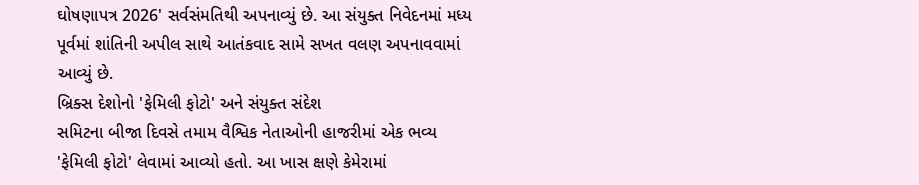ઘોષણાપત્ર 2026' સર્વસંમતિથી અપનાવ્યું છે. આ સંયુક્ત નિવેદનમાં મધ્ય પૂર્વમાં શાંતિની અપીલ સાથે આતંકવાદ સામે સખત વલણ અપનાવવામાં આવ્યું છે.
બ્રિક્સ દેશોનો 'ફેમિલી ફોટો' અને સંયુક્ત સંદેશ
સમિટના બીજા દિવસે તમામ વૈશ્વિક નેતાઓની હાજરીમાં એક ભવ્ય 'ફેમિલી ફોટો' લેવામાં આવ્યો હતો. આ ખાસ ક્ષણે કેમેરામાં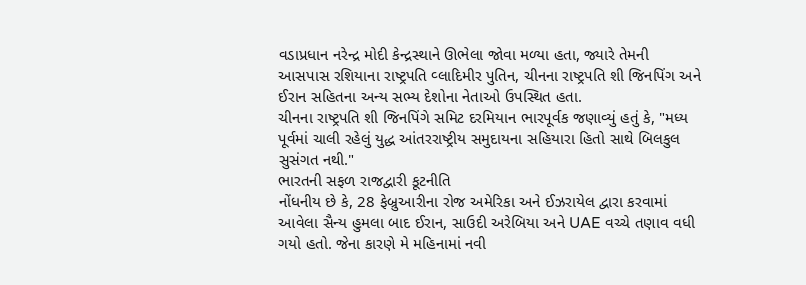વડાપ્રધાન નરેન્દ્ર મોદી કેન્દ્રસ્થાને ઊભેલા જોવા મળ્યા હતા, જ્યારે તેમની આસપાસ રશિયાના રાષ્ટ્રપતિ વ્લાદિમીર પુતિન, ચીનના રાષ્ટ્રપતિ શી જિનપિંગ અને ઈરાન સહિતના અન્ય સભ્ય દેશોના નેતાઓ ઉપસ્થિત હતા.
ચીનના રાષ્ટ્રપતિ શી જિનપિંગે સમિટ દરમિયાન ભારપૂર્વક જણાવ્યું હતું કે, "મધ્ય પૂર્વમાં ચાલી રહેલું યુદ્ધ આંતરરાષ્ટ્રીય સમુદાયના સહિયારા હિતો સાથે બિલકુલ સુસંગત નથી."
ભારતની સફળ રાજદ્વારી કૂટનીતિ
નોંધનીય છે કે, 28 ફેબ્રુઆરીના રોજ અમેરિકા અને ઈઝરાયેલ દ્વારા કરવામાં આવેલા સૈન્ય હુમલા બાદ ઈરાન, સાઉદી અરેબિયા અને UAE વચ્ચે તણાવ વધી ગયો હતો. જેના કારણે મે મહિનામાં નવી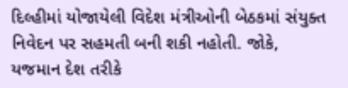દિલ્હીમાં યોજાયેલી વિદેશ મંત્રીઓની બેઠકમાં સંયુક્ત નિવેદન પર સહમતી બની શકી નહોતી. જોકે, યજમાન દેશ તરીકે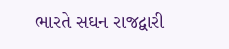ભારતે સઘન રાજદ્વારી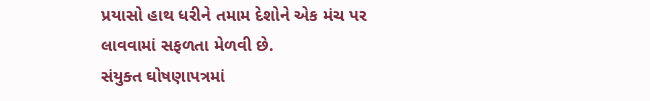પ્રયાસો હાથ ધરીને તમામ દેશોને એક મંચ પર લાવવામાં સફળતા મેળવી છે.
સંયુક્ત ઘોષણાપત્રમાં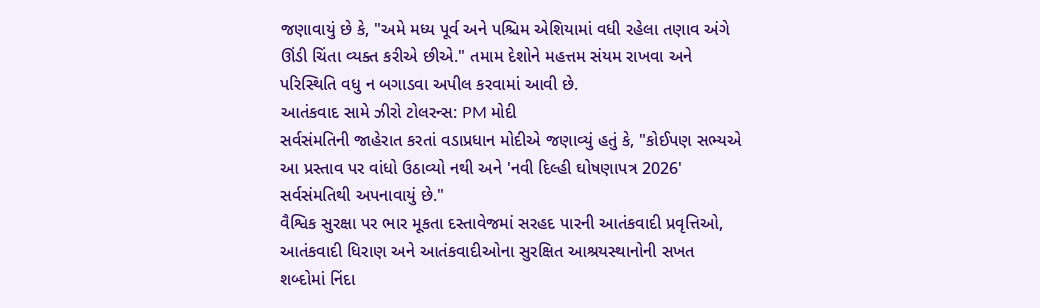જણાવાયું છે કે, "અમે મધ્ય પૂર્વ અને પશ્ચિમ એશિયામાં વધી રહેલા તણાવ અંગે ઊંડી ચિંતા વ્યક્ત કરીએ છીએ." તમામ દેશોને મહત્તમ સંયમ રાખવા અને પરિસ્થિતિ વધુ ન બગાડવા અપીલ કરવામાં આવી છે.
આતંકવાદ સામે ઝીરો ટોલરન્સ: PM મોદી
સર્વસંમતિની જાહેરાત કરતાં વડાપ્રધાન મોદીએ જણાવ્યું હતું કે, "કોઈપણ સભ્યએ આ પ્રસ્તાવ પર વાંધો ઉઠાવ્યો નથી અને 'નવી દિલ્હી ઘોષણાપત્ર 2026' સર્વસંમતિથી અપનાવાયું છે."
વૈશ્વિક સુરક્ષા પર ભાર મૂકતા દસ્તાવેજમાં સરહદ પારની આતંકવાદી પ્રવૃત્તિઓ, આતંકવાદી ધિરાણ અને આતંકવાદીઓના સુરક્ષિત આશ્રયસ્થાનોની સખત શબ્દોમાં નિંદા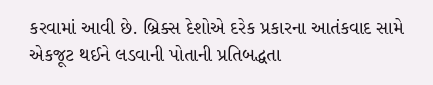કરવામાં આવી છે. બ્રિક્સ દેશોએ દરેક પ્રકારના આતંકવાદ સામે એકજૂટ થઈને લડવાની પોતાની પ્રતિબદ્ધતા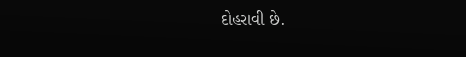દોહરાવી છે.